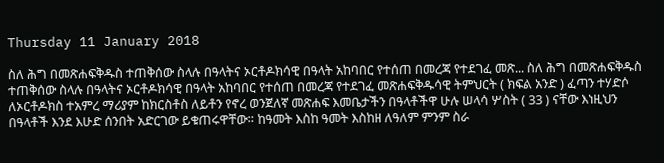Thursday 11 January 2018

ስለ ሕግ በመጽሐፍቅዱስ ተጠቅሰው ስላሉ በዓላትና ኦርቶዶክሳዊ በዓላት አከባበር የተሰጠ በመረጃ የተደገፈ መጽ... ስለ ሕግ በመጽሐፍቅዱስ ተጠቅሰው ስላሉ በዓላትና ኦርቶዶክሳዊ በዓላት አከባበር የተሰጠ በመረጃ የተደገፈ መጽሐፍቅዱሳዊ ትምህርት ( ክፍል አንድ ) ፈጣን ተሃድሶ ለኦርቶዶክስ ተአምረ ማሪያም ከክርስቶስ ለይቶን የኖረ ወንጀለኛ መጽሐፍ እመቤታችን በዓላቶችዋ ሁሉ ሠላሳ ሦስት ( 33 ) ናቸው እነዚህን በዓላቶች እንደ እሁድ ሰንበት አድርገው ይቁጠሩዋቸው። ከዓመት እስከ ዓመት እስከዘ ለዓለም ምንም ስራ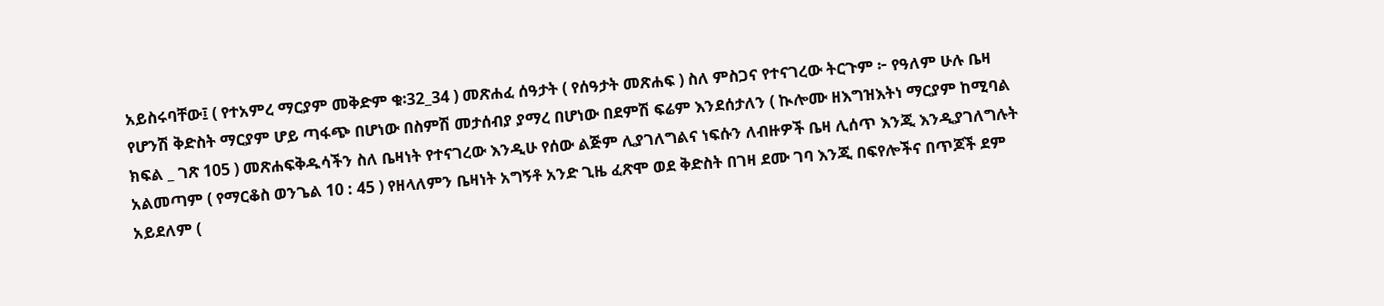አይስሩባቸው፤ ( የተአምረ ማርያም መቅድም ቁ፡32_34 ) መጽሐፈ ሰዓታት ( የሰዓታት መጽሐፍ ) ስለ ምስጋና የተናገረው ትርጉም ፦ የዓለም ሁሉ ቤዛ የሆንሽ ቅድስት ማርያም ሆይ ጣፋጭ በሆነው በስምሽ መታሰብያ ያማረ በሆነው በደምሽ ፍሬም እንደሰታለን ( ኲሎሙ ዘእግዝእትነ ማርያም ከሚባል ክፍል _ ገጽ 105 ) መጽሐፍቅዱሳችን ስለ ቤዛነት የተናገረው እንዲሁ የሰው ልጅም ሊያገለግልና ነፍሱን ለብዙዎች ቤዛ ሊሰጥ እንጂ እንዲያገለግሉት አልመጣም ( የማርቆስ ወንጌል 10 : 45 ) የዘላለምን ቤዛነት አግኝቶ አንድ ጊዜ ፈጽሞ ወደ ቅድስት በገዛ ደሙ ገባ እንጂ በፍየሎችና በጥጆች ደም አይደለም (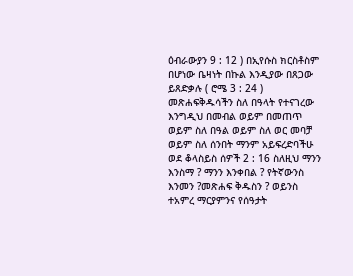ዕብራውያን 9 : 12 ) በኢየሱስ ክርስቶስም በሆነው ቤዛነት በኩል እንዲያው በጸጋው ይጸድቃሉ ( ሮሜ 3 : 24 ) መጽሐፍቅዱሳችን ስለ በዓላት የተናገረው እንግዲህ በመብል ወይም በመጠጥ ወይም ስለ በዓል ወይም ስለ ወር መባቻ ወይም ስለ ሰንበት ማንም አይፍረድባችሁ ወደ ቆላስይስ ሰዎች 2 : 16 ስለዚህ ማንን እንስማ ? ማንን እንቀበል ? የትኛውንስ እንመን ?መጽሐፍ ቅዱስን ? ወይንስ ተአምረ ማርያምንና የሰዓታት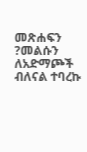መጽሐፍን ?መልሱን ለአድማጮች ብለናል ተባረኩ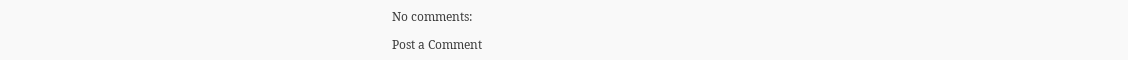No comments:

Post a Comment